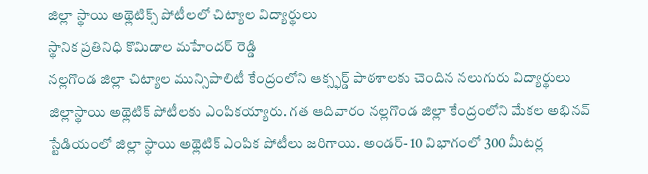జిల్లా స్థాయి అథ్లెటిక్స్ పోటీలలో చిట్యాల విద్యార్థులు
స్థానిక ప్రతినిధి కొమిడాల మహేందర్ రెడ్డి
నల్లగొండ జిల్లా చిట్యాల మున్సిపాలిటీ కేంద్రంలోని ఆక్స్ఫర్డ్ పాఠశాలకు చెందిన నలుగురు విద్యార్థులు జిల్లాస్థాయి అథ్లెటిక్ పోటీలకు ఎంపికయ్యారు. గత ఆదివారం నల్లగొండ జిల్లా కేంద్రంలోని మేకల అభినవ్ స్టేడియంలో జిల్లా స్థాయి అథ్లెటిక్ ఎంపిక పోటీలు జరిగాయి. అండర్- 10 విభాగంలో 300 మీటర్ల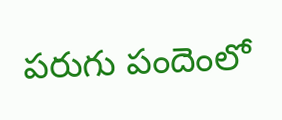పరుగు పందెంలో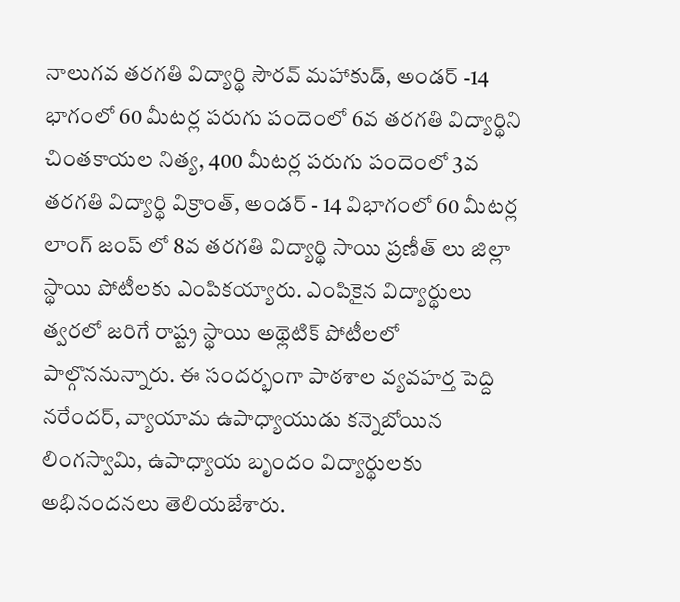నాలుగవ తరగతి విద్యార్థి సౌరవ్ మహాకుడ్, అండర్ -14 భాగంలో 60 మీటర్ల పరుగు పందెంలో 6వ తరగతి విద్యార్థిని చింతకాయల నిత్య, 400 మీటర్ల పరుగు పందెంలో 3వ తరగతి విద్యార్థి విక్రాంత్, అండర్ - 14 విభాగంలో 60 మీటర్ల లాంగ్ జంప్ లో 8వ తరగతి విద్యార్థి సాయి ప్రణీత్ లు జిల్లా స్థాయి పోటీలకు ఎంపికయ్యారు. ఎంపికైన విద్యార్థులు త్వరలో జరిగే రాష్ట్ర స్థాయి అథ్లెటిక్ పోటీలలో పాల్గొననున్నారు. ఈ సందర్భంగా పాఠశాల వ్యవహర్త పెద్ది నరేందర్, వ్యాయామ ఉపాధ్యాయుడు కన్నెబోయిన లింగస్వామి, ఉపాధ్యాయ బృందం విద్యార్థులకు అభినందనలు తెలియజేశారు.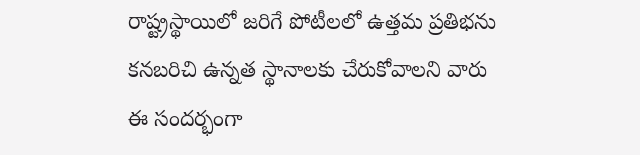రాష్ట్రస్థాయిలో జరిగే పోటీలలో ఉత్తమ ప్రతిభను కనబరిచి ఉన్నత స్థానాలకు చేరుకోవాలని వారు ఈ సందర్భంగా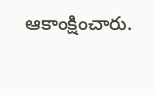ఆకాంక్షించారు.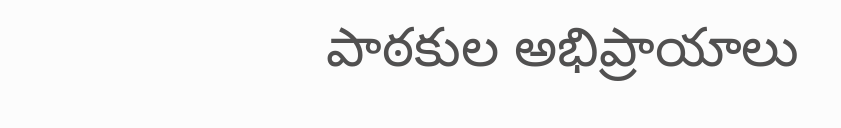పాఠకుల అభిప్రాయాలు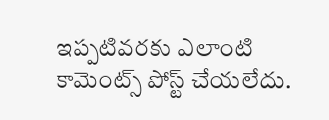ఇప్పటివరకు ఎలాంటి కామెంట్స్ పోస్ట్ చేయలేదు.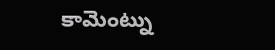కామెంట్ను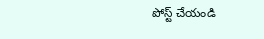పోస్ట్ చేయండి